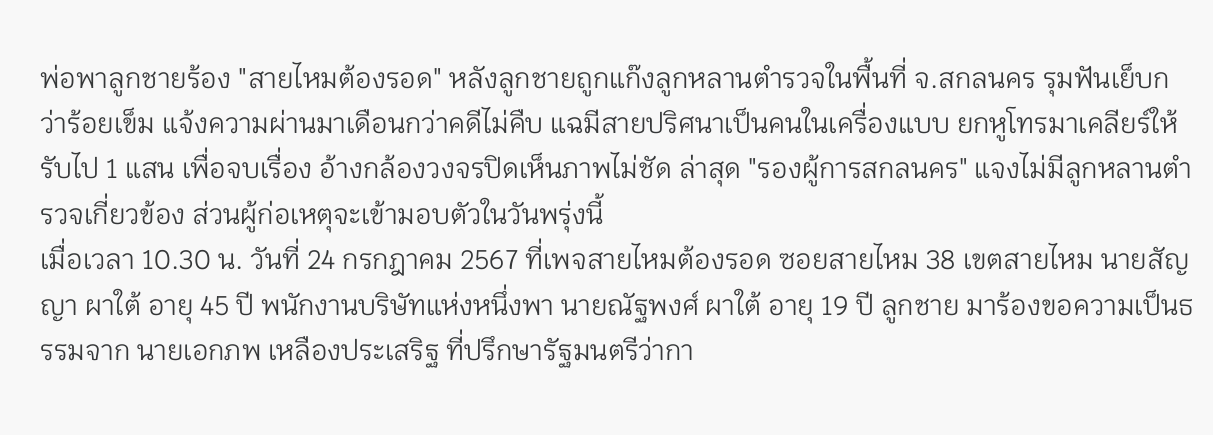พ่อพาลูกชายร้อง "สายไหมต้องรอด" หลังลูกชายถูกแก๊งลูกหลานตำรวจในพื้นที่ จ.สกลนคร รุมฟันเย็บกว่าร้อยเข็ม แจ้งความผ่านมาเดือนกว่าคดีไม่คืบ แฉมีสายปริศนาเป็นคนในเครื่องแบบ ยกหูโทรมาเคลียร์ให้รับไป 1 แสน เพื่อจบเรื่อง อ้างกล้องวงจรปิดเห็นภาพไม่ชัด ล่าสุด "รองผู้การสกลนคร" แจงไม่มีลูกหลานตำรวจเกี่ยวข้อง ส่วนผู้ก่อเหตุจะเข้ามอบตัวในวันพรุ่งนี้
เมื่อเวลา 10.30 น. วันที่ 24 กรกฎาคม 2567 ที่เพจสายไหมต้องรอด ซอยสายไหม 38 เขตสายไหม นายสัญญา ผาใต้ อายุ 45 ปี พนักงานบริษัทแห่งหนึ่งพา นายณัฐพงศ์ ผาใต้ อายุ 19 ปี ลูกชาย มาร้องขอความเป็นธรรมจาก นายเอกภพ เหลืองประเสริฐ ที่ปรึกษารัฐมนตรีว่ากา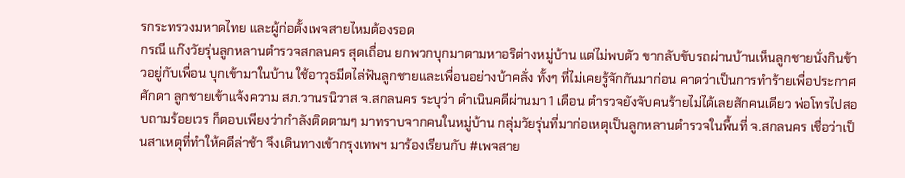รกระทรวงมหาดไทย และผู้ก่อตั้งเพจสายไหมต้องรอด
กรณี แก๊งวัยรุ่นลูกหลานตำรวจสกลนคร สุดเถื่อน ยกพวกบุกมาตามหาอริต่างหมู่บ้าน แต่ไม่พบตัว ขากลับขับรถผ่านบ้านเห็นลูกชายนั่งกินข้าวอยู่กับเพื่อน บุกเข้ามาในบ้าน ใช้อาวุธมีดไล่ฟันลูกชายและเพื่อนอย่างบ้าคลั่ง ทั้งๆ ที่ไม่เคยรู้จักกันมาก่อน คาดว่าเป็นการทำร้ายเพื่อประกาศศักดา ลูกชายเข้าแจ้งความ สภ.วานรนิวาส จ.สกลนคร ระบุว่า ดำเนินคดีผ่านมา 1 เดือน ตำรวจยังจับคนร้ายไม่ได้เลยสักคนเดียว พ่อโทรไปสอบถามร้อยเวร ก็ตอบเพียงว่ากำลังติดตามๆ มาทราบจากคนในหมู่บ้าน กลุ่มวัยรุ่นที่มาก่อเหตุเป็นลูกหลานตำรวจในพื้นที่ จ.สกลนคร เชื่อว่าเป็นสาเหตุที่ทำให้คดีล่าช้า จึงเดินทางเข้ากรุงเทพฯ มาร้องเรียนกับ #เพจสาย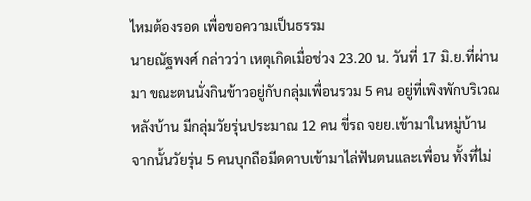ไหมต้องรอด เพื่อขอความเป็นธรรม
นายณัฐพงศ์ กล่าวว่า เหตุเกิดเมื่อช่วง 23.20 น. วันที่ 17 มิ.ย.ที่ผ่านมา ขณะตนนั่งกินข้าวอยู่กับกลุ่มเพื่อนรวม 5 คน อยู่ที่เพิงพักบริเวณหลังบ้าน มีกลุ่มวัยรุ่นประมาณ 12 คน ขี่รถ จยย.เข้ามาในหมู่บ้าน จากนั้นวัยรุ่น 5 คนบุกถือมีดดาบเข้ามาไล่ฟันตนและเพื่อน ทั้งที่ไม่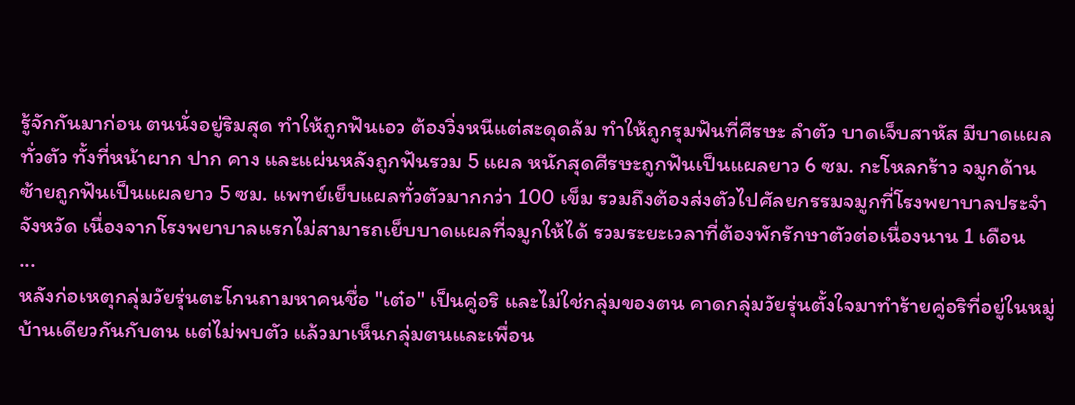รู้จักกันมาก่อน ตนนั่งอยู่ริมสุด ทำให้ถูกฟันเอว ต้องวิ่งหนีแต่สะดุดล้ม ทำให้ถูกรุมฟันที่ศีรษะ ลำตัว บาดเจ็บสาหัส มีบาดแผลทั่วตัว ทั้งที่หน้าผาก ปาก คาง และแผ่นหลังถูกฟันรวม 5 แผล หนักสุดศีรษะถูกฟันเป็นแผลยาว 6 ซม. กะโหลกร้าว จมูกด้านซ้ายถูกฟันเป็นแผลยาว 5 ซม. แพทย์เย็บแผลทั่วตัวมากกว่า 100 เข็ม รวมถึงต้องส่งตัวไปศัลยกรรมจมูกที่โรงพยาบาลประจำจังหวัด เนื่องจากโรงพยาบาลแรกไม่สามารถเย็บบาดแผลที่จมูกให้ได้ รวมระยะเวลาที่ต้องพักรักษาตัวต่อเนื่องนาน 1 เดือน
...
หลังก่อเหตุกลุ่มวัยรุ่นตะโกนถามหาคนชื่อ "เต๋อ" เป็นคู่อริ และไม่ใช่กลุ่มของตน คาดกลุ่มวัยรุ่นตั้งใจมาทำร้ายคู่อริที่อยู่ในหมู่บ้านเดียวกันกับตน แต่ไม่พบตัว แล้วมาเห็นกลุ่มตนและเพื่อน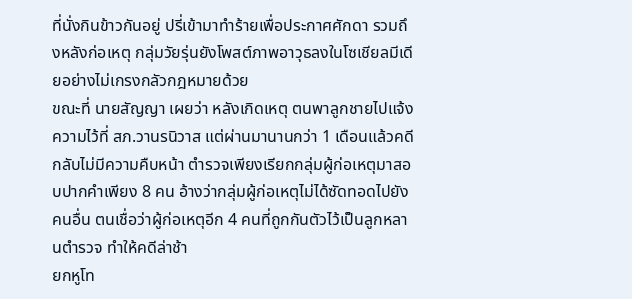ที่นั่งกินข้าวกันอยู่ ปรี่เข้ามาทำร้ายเพื่อประกาศศักดา รวมถึงหลังก่อเหตุ กลุ่มวัยรุ่นยังโพสต์ภาพอาวุธลงในโซเชียลมีเดียอย่างไม่เกรงกลัวกฎหมายด้วย
ขณะที่ นายสัญญา เผยว่า หลังเกิดเหตุ ตนพาลูกชายไปแจ้งความไว้ที่ สภ.วานรนิวาส แต่ผ่านมานานกว่า 1 เดือนแล้วคดีกลับไม่มีความคืบหน้า ตำรวจเพียงเรียกกลุ่มผู้ก่อเหตุมาสอบปากคำเพียง 8 คน อ้างว่ากลุ่มผู้ก่อเหตุไม่ได้ซัดทอดไปยังคนอื่น ตนเชื่อว่าผู้ก่อเหตุอีก 4 คนที่ถูกกันตัวไว้เป็นลูกหลานตำรวจ ทำให้คดีล่าช้า
ยกหูโท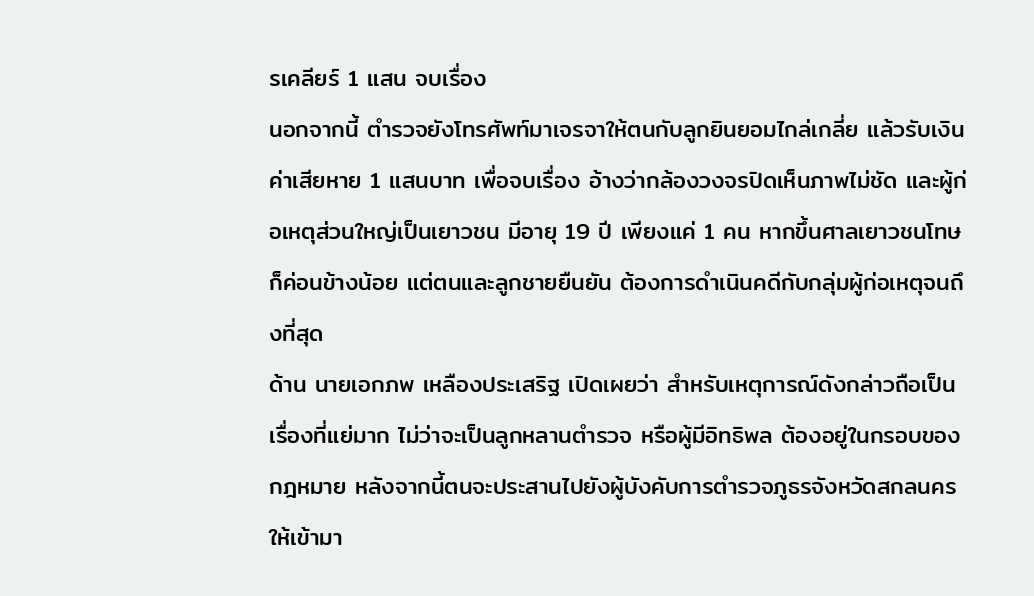รเคลียร์ 1 แสน จบเรื่อง
นอกจากนี้ ตำรวจยังโทรศัพท์มาเจรจาให้ตนกับลูกยินยอมไกล่เกลี่ย แล้วรับเงินค่าเสียหาย 1 แสนบาท เพื่อจบเรื่อง อ้างว่ากล้องวงจรปิดเห็นภาพไม่ชัด และผู้ก่อเหตุส่วนใหญ่เป็นเยาวชน มีอายุ 19 ปี เพียงแค่ 1 คน หากขึ้นศาลเยาวชนโทษก็ค่อนข้างน้อย แต่ตนและลูกชายยืนยัน ต้องการดำเนินคดีกับกลุ่มผู้ก่อเหตุจนถึงที่สุด
ด้าน นายเอกภพ เหลืองประเสริฐ เปิดเผยว่า สำหรับเหตุการณ์ดังกล่าวถือเป็นเรื่องที่แย่มาก ไม่ว่าจะเป็นลูกหลานตำรวจ หรือผู้มีอิทธิพล ต้องอยู่ในกรอบของกฎหมาย หลังจากนี้ตนจะประสานไปยังผู้บังคับการตำรวจภูธรจังหวัดสกลนคร ให้เข้ามา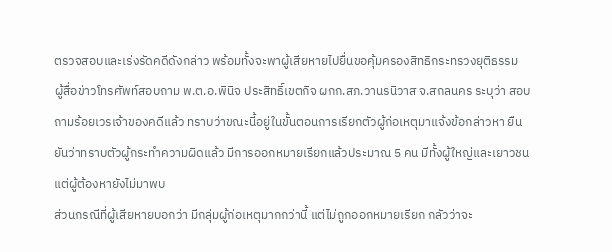ตรวจสอบและเร่งรัดคดีดังกล่าว พร้อมทั้งจะพาผู้เสียหายไปยื่นขอคุ้มครองสิทธิกระทรวงยุติธรรม
ผู้สื่อข่าวโทรศัพท์สอบถาม พ.ต.อ.พินิจ ประสิทธิ์เขตกิจ ผกก.สภ.วานรนิวาส จ.สกลนคร ระบุว่า สอบถามร้อยเวรเจ้าของคดีแล้ว ทราบว่าขณะนี้อยู่ในขั้นตอนการเรียกตัวผู้ก่อเหตุมาแจ้งข้อกล่าวหา ยืนยันว่าทราบตัวผู้กระทำความผิดแล้ว มีการออกหมายเรียกแล้วประมาณ 5 คน มีทั้งผู้ใหญ่และเยาวชน แต่ผู้ต้องหายังไม่มาพบ
ส่วนกรณีที่ผู้เสียหายบอกว่า มีกลุ่มผู้ก่อเหตุมากกว่านี้ แต่ไม่ถูกออกหมายเรียก กลัวว่าจะ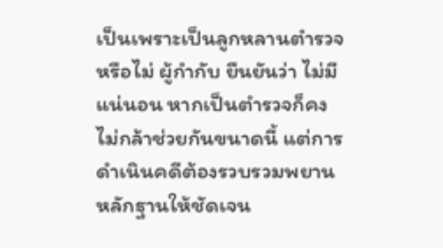เป็นเพราะเป็นลูกหลานตำรวจหรือไม่ ผู้กำกับ ยืนยันว่า ไม่มีแน่นอน หากเป็นตำรวจก็คงไม่กล้าช่วยกันขนาดนี้ แต่การดำเนินคดีต้องรวบรวมพยานหลักฐานให้ชัดเจน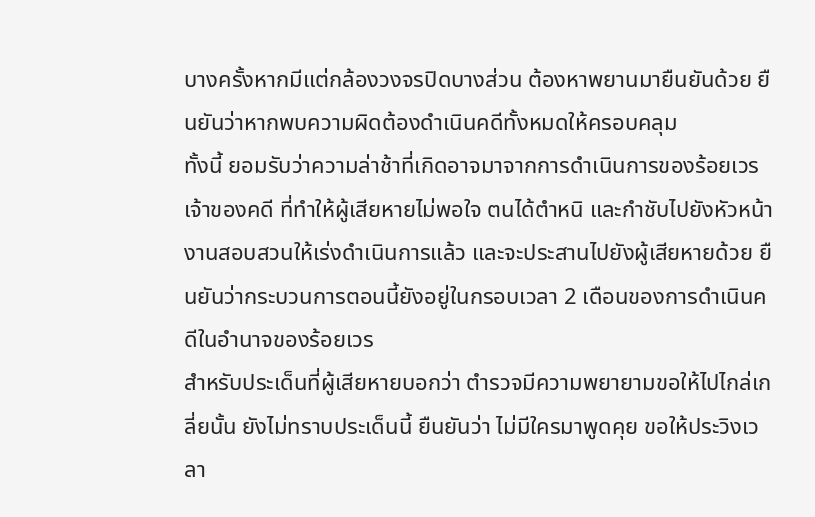บางครั้งหากมีแต่กล้องวงจรปิดบางส่วน ต้องหาพยานมายืนยันด้วย ยืนยันว่าหากพบความผิดต้องดำเนินคดีทั้งหมดให้ครอบคลุม
ทั้งนี้ ยอมรับว่าความล่าช้าที่เกิดอาจมาจากการดำเนินการของร้อยเวรเจ้าของคดี ที่ทำให้ผู้เสียหายไม่พอใจ ตนได้ตำหนิ และกำชับไปยังหัวหน้างานสอบสวนให้เร่งดำเนินการแล้ว และจะประสานไปยังผู้เสียหายด้วย ยืนยันว่ากระบวนการตอนนี้ยังอยู่ในกรอบเวลา 2 เดือนของการดำเนินคดีในอำนาจของร้อยเวร
สำหรับประเด็นที่ผู้เสียหายบอกว่า ตำรวจมีความพยายามขอให้ไปไกล่เกลี่ยนั้น ยังไม่ทราบประเด็นนี้ ยืนยันว่า ไม่มีใครมาพูดคุย ขอให้ประวิงเวลา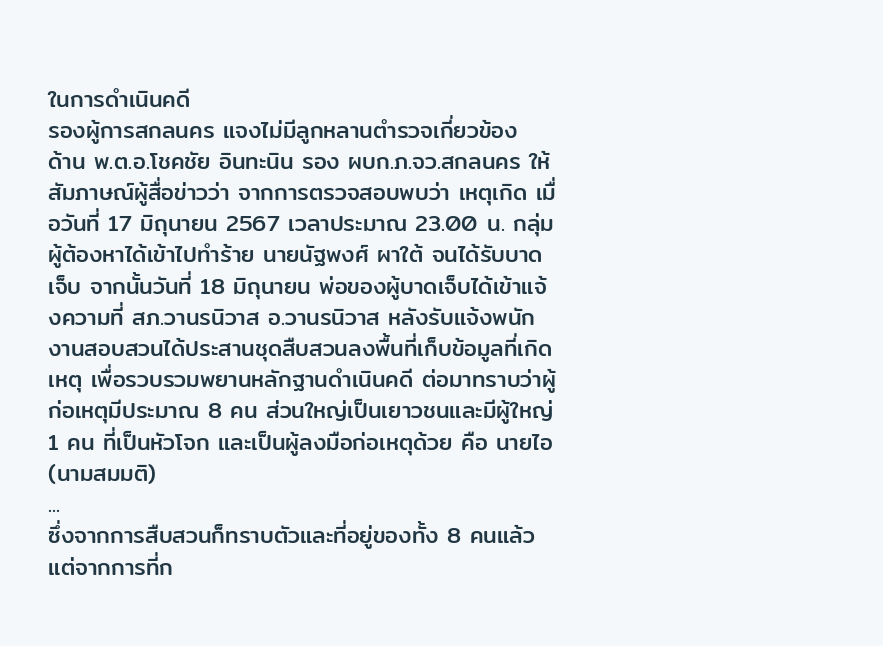ในการดำเนินคดี
รองผู้การสกลนคร แจงไม่มีลูกหลานตำรวจเกี่ยวข้อง
ด้าน พ.ต.อ.โชคชัย อินทะนิน รอง ผบก.ภ.จว.สกลนคร ให้สัมภาษณ์ผู้สื่อข่าวว่า จากการตรวจสอบพบว่า เหตุเกิด เมื่อวันที่ 17 มิถุนายน 2567 เวลาประมาณ 23.00 น. กลุ่มผู้ต้องหาได้เข้าไปทำร้าย นายนัฐพงศ์ ผาใต้ จนได้รับบาดเจ็บ จากนั้นวันที่ 18 มิถุนายน พ่อของผู้บาดเจ็บได้เข้าแจ้งความที่ สภ.วานรนิวาส อ.วานรนิวาส หลังรับแจ้งพนักงานสอบสวนได้ประสานชุดสืบสวนลงพื้นที่เก็บข้อมูลที่เกิดเหตุ เพื่อรวบรวมพยานหลักฐานดำเนินคดี ต่อมาทราบว่าผู้ก่อเหตุมีประมาณ 8 คน ส่วนใหญ่เป็นเยาวชนและมีผู้ใหญ่ 1 คน ที่เป็นหัวโจก และเป็นผู้ลงมือก่อเหตุด้วย คือ นายไอ (นามสมมติ)
...
ซึ่งจากการสืบสวนก็ทราบตัวและที่อยู่ของทั้ง 8 คนแล้ว แต่จากการที่ก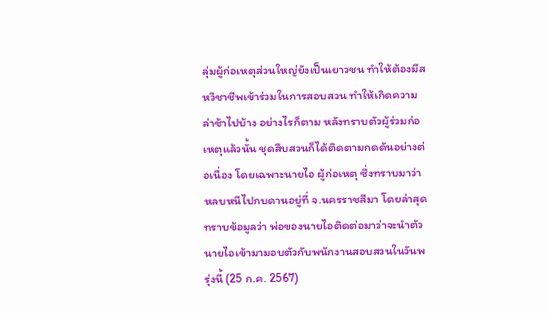ลุ่มผู้ก่อเหตุส่วนใหญ่ยังเป็นเยาวชน ทำให้ต้องมีสหวิชาชีพเข้าร่วมในการสอบสวน ทำให้เกิดความล่าช้าไปบ้าง อย่างไรก็ตาม หลังทราบตัวผู้ร่วมก่อเหตุแล้วนั้น ชุดสืบสวนก็ได้ติดตามกดดันอย่างต่อเนื่อง โดยเฉพาะนายไอ ผู้ก่อเหตุ ซึ่งทราบมาว่าหลบหนีไปกบดานอยู่ที่ จ.นครราชสีมา โดยล่าสุดทราบข้อมูลว่า พ่อของนายไอติดต่อมาว่าจะนำตัวนายไอเข้ามามอบตัวกับพนักงานสอบสวนในวันพรุ่งนี้ (25 ก.ค. 2567)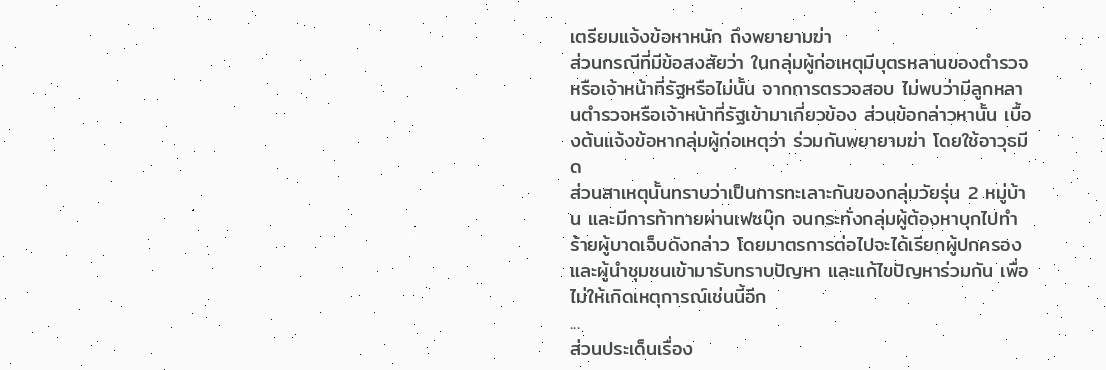เตรียมแจ้งข้อหาหนัก ถึงพยายามฆ่า
ส่วนกรณีที่มีข้อสงสัยว่า ในกลุ่มผู้ก่อเหตุมีบุตรหลานของตำรวจ หรือเจ้าหน้าที่รัฐหรือไม่นั้น จากการตรวจสอบ ไม่พบว่ามีลูกหลานตำรวจหรือเจ้าหน้าที่รัฐเข้ามาเกี่ยวข้อง ส่วนข้อกล่าวหานั้น เบื้องต้นแจ้งข้อหากลุ่มผู้ก่อเหตุว่า ร่วมกันพยายามฆ่า โดยใช้อาวุธมีด
ส่วนสาเหตุนั้นทราบว่าเป็นการทะเลาะกันของกลุ่มวัยรุ่น 2 หมู่บ้าน และมีการท้าทายผ่านเฟซบุ๊ก จนกระทั่งกลุ่มผู้ต้องหาบุกไปทำร้ายผู้บาดเจ็บดังกล่าว โดยมาตรการต่อไปจะได้เรียกผู้ปกครองและผู้นำชุมชนเข้ามารับทราบปัญหา และแก้ไขปัญหาร่วมกัน เพื่อไม่ให้เกิดเหตุการณ์เช่นนี้อีก
...
ส่วนประเด็นเรื่อง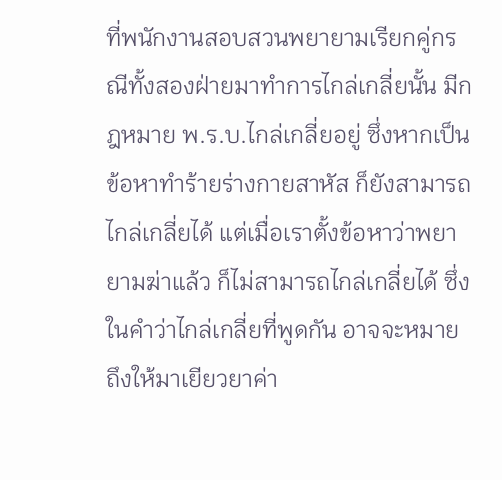ที่พนักงานสอบสวนพยายามเรียกคู่กรณีทั้งสองฝ่ายมาทำการไกล่เกลี่ยนั้น มีกฎหมาย พ.ร.บ.ไกล่เกลี่ยอยู่ ซึ่งหากเป็นข้อหาทำร้ายร่างกายสาหัส ก็ยังสามารถไกล่เกลี่ยได้ แต่เมื่อเราตั้งข้อหาว่าพยายามฆ่าแล้ว ก็ไม่สามารถไกล่เกลี่ยได้ ซึ่งในคำว่าไกล่เกลี่ยที่พูดกัน อาจจะหมายถึงให้มาเยียวยาค่า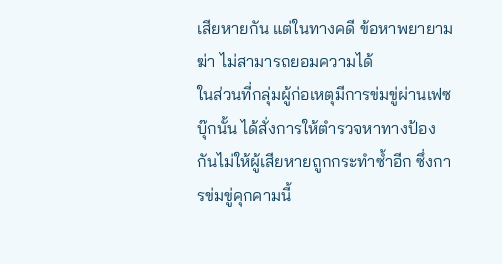เสียหายกัน แต่ในทางคดี ข้อหาพยายามฆ่า ไม่สามารถยอมความได้
ในส่วนที่กลุ่มผู้ก่อเหตุมีการข่มขู่ผ่านเฟซบุ๊กนั้น ได้สั่งการให้ตำรวจหาทางป้องกันไม่ให้ผู้เสียหายถูกกระทำซ้ำอีก ซึ่งการข่มขู่คุกคามนี้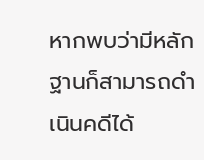หากพบว่ามีหลักฐานก็สามารถดำเนินคดีได้